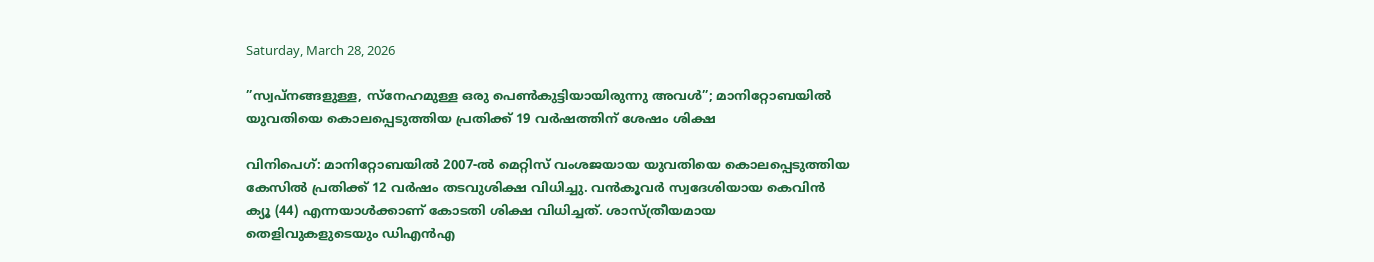Saturday, March 28, 2026

”സ്വപ്നങ്ങളുള്ള, സ്നേഹമുള്ള ഒരു പെൺകുട്ടിയായിരുന്നു അവൾ”; മാനിറ്റോബയിൽ യുവതിയെ കൊലപ്പെടുത്തിയ പ്രതിക്ക് 19 വർഷത്തിന് ശേഷം ശിക്ഷ

വിനിപെഗ്: മാനിറ്റോബയിൽ 2007-ൽ മെറ്റിസ് വംശജയായ യുവതിയെ കൊലപ്പെടുത്തിയ കേസിൽ പ്രതിക്ക് 12 വർഷം തടവുശിക്ഷ വിധിച്ചു. വൻകൂവർ സ്വദേശിയായ കെവിൻ ക്യൂ (44) എന്നയാൾക്കാണ് കോടതി ശിക്ഷ വിധിച്ചത്. ശാസ്ത്രീയമായ തെളിവുകളുടെയും ഡിഎൻഎ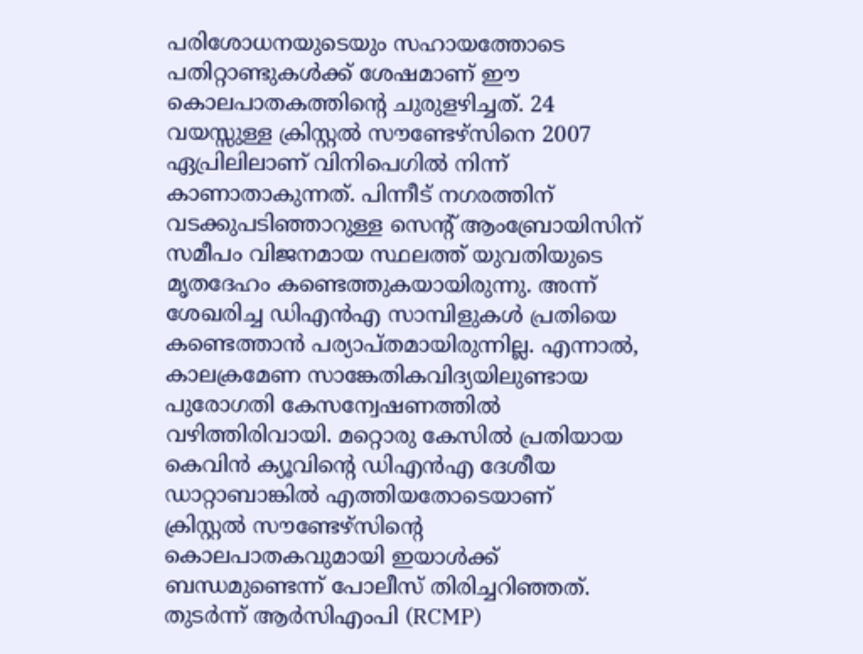പരിശോധനയുടെയും സഹായത്തോടെ പതിറ്റാണ്ടുകൾക്ക് ശേഷമാണ് ഈ കൊലപാതകത്തിന്റെ ചുരുളഴിച്ചത്‌. 24 വയസ്സുള്ള ക്രിസ്റ്റൽ സൗണ്ടേഴ്സിനെ 2007 ഏപ്രിലിലാണ് വിനിപെഗിൽ നിന്ന് കാണാതാകുന്നത്. പിന്നീട് നഗരത്തിന് വടക്കുപടിഞ്ഞാറുള്ള സെന്റ് ആംബ്രോയിസിന് സമീപം വിജനമായ സ്ഥലത്ത് യുവതിയുടെ മൃതദേഹം കണ്ടെത്തുകയായിരുന്നു. അന്ന് ശേഖരിച്ച ഡിഎൻഎ സാമ്പിളുകൾ പ്രതിയെ കണ്ടെത്താൻ പര്യാപ്തമായിരുന്നില്ല. എന്നാൽ, കാലക്രമേണ സാങ്കേതികവിദ്യയിലുണ്ടായ പുരോഗതി കേസന്വേഷണത്തിൽ വഴിത്തിരിവായി. മറ്റൊരു കേസിൽ പ്രതിയായ കെവിൻ ക്യൂവിന്റെ ഡിഎൻഎ ദേശീയ ഡാറ്റാബാങ്കിൽ എത്തിയതോടെയാണ് ക്രിസ്റ്റൽ സൗണ്ടേഴ്സിന്റെ കൊലപാതകവുമായി ഇയാൾക്ക് ബന്ധമുണ്ടെന്ന് പോലീസ് തിരിച്ചറിഞ്ഞത്. തുടർന്ന് ആർസിഎംപി (RCMP)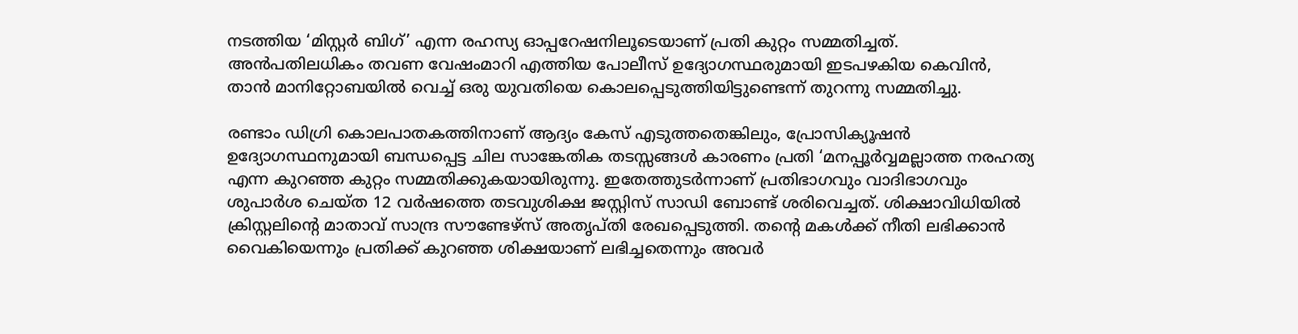നടത്തിയ ‘മിസ്റ്റർ ബിഗ്’ എന്ന രഹസ്യ ഓപ്പറേഷനിലൂടെയാണ് പ്രതി കുറ്റം സമ്മതിച്ചത്. അൻപതിലധികം തവണ വേഷംമാറി എത്തിയ പോലീസ് ഉദ്യോഗസ്ഥരുമായി ഇടപഴകിയ കെവിൻ, താൻ മാനിറ്റോബയിൽ വെച്ച് ഒരു യുവതിയെ കൊലപ്പെടുത്തിയിട്ടുണ്ടെന്ന് തുറന്നു സമ്മതിച്ചു.

രണ്ടാം ഡിഗ്രി കൊലപാതകത്തിനാണ് ആദ്യം കേസ് എടുത്തതെങ്കിലും, പ്രോസിക്യൂഷൻ ഉദ്യോഗസ്ഥനുമായി ബന്ധപ്പെട്ട ചില സാങ്കേതിക തടസ്സങ്ങൾ കാരണം പ്രതി ‘മനപ്പൂർവ്വമല്ലാത്ത നരഹത്യ എന്ന കുറഞ്ഞ കുറ്റം സമ്മതിക്കുകയായിരുന്നു. ഇതേത്തുടർന്നാണ് പ്രതിഭാഗവും വാദിഭാഗവും ശുപാർശ ചെയ്ത 12 വർഷത്തെ തടവുശിക്ഷ ജസ്റ്റിസ് സാഡി ബോണ്ട് ശരിവെച്ചത്. ശിക്ഷാവിധിയിൽ ക്രിസ്റ്റലിന്റെ മാതാവ് സാന്ദ്ര സൗണ്ടേഴ്സ് അതൃപ്തി രേഖപ്പെടുത്തി. തന്റെ മകൾക്ക് നീതി ലഭിക്കാൻ വൈകിയെന്നും പ്രതിക്ക് കുറഞ്ഞ ശിക്ഷയാണ് ലഭിച്ചതെന്നും അവർ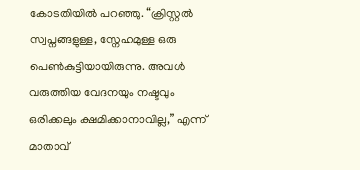കോടതിയിൽ പറഞ്ഞു. “ക്രിസ്റ്റൽ സ്വപ്നങ്ങളുള്ള, സ്നേഹമുള്ള ഒരു പെൺകുട്ടിയായിരുന്നു. അവൾ വരുത്തിയ വേദനയും നഷ്ടവും ഒരിക്കലും ക്ഷമിക്കാനാവില്ല,” എന്ന് മാതാവ്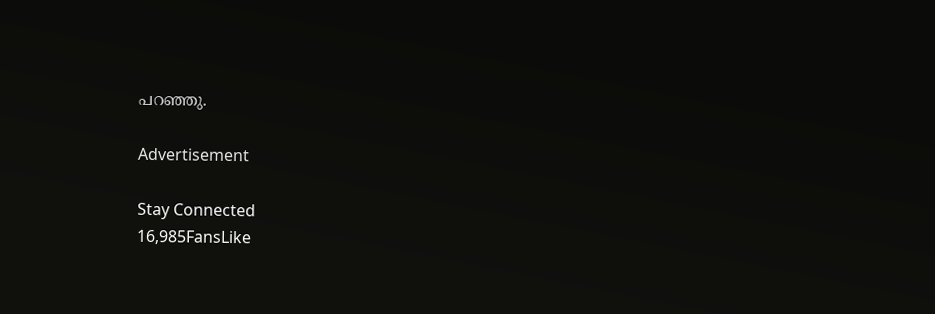പറഞ്ഞു.

Advertisement

Stay Connected
16,985FansLike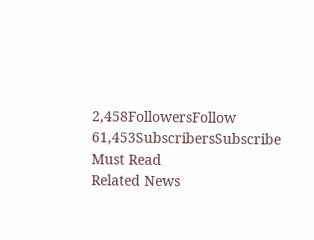2,458FollowersFollow
61,453SubscribersSubscribe
Must Read
Related News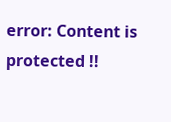error: Content is protected !!